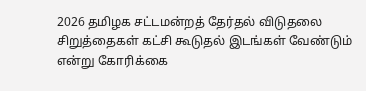2026 தமிழக சட்டமன்றத் தேர்தல் விடுதலை சிறுத்தைகள் கட்சி கூடுதல் இடங்கள் வேண்டும் என்று கோரிக்கை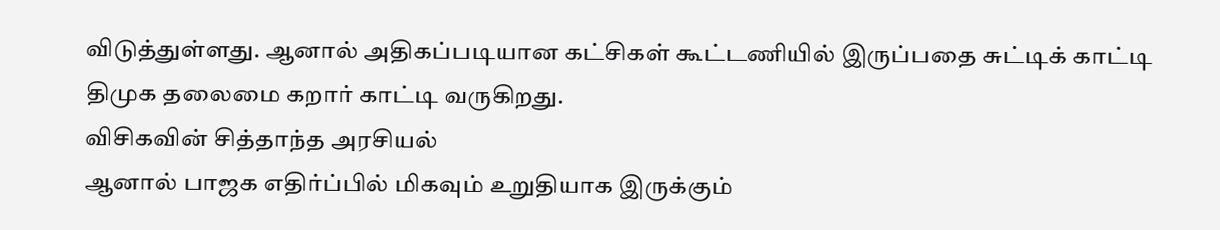விடுத்துள்ளது. ஆனால் அதிகப்படியான கட்சிகள் கூட்டணியில் இருப்பதை சுட்டிக் காட்டி திமுக தலைமை கறார் காட்டி வருகிறது.
விசிகவின் சித்தாந்த அரசியல்
ஆனால் பாஜக எதிர்ப்பில் மிகவும் உறுதியாக இருக்கும்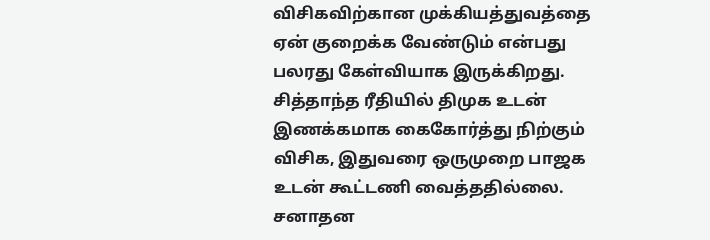விசிகவிற்கான முக்கியத்துவத்தை ஏன் குறைக்க வேண்டும் என்பது பலரது கேள்வியாக இருக்கிறது. சித்தாந்த ரீதியில் திமுக உடன் இணக்கமாக கைகோர்த்து நிற்கும் விசிக, இதுவரை ஒருமுறை பாஜக உடன் கூட்டணி வைத்ததில்லை. சனாதன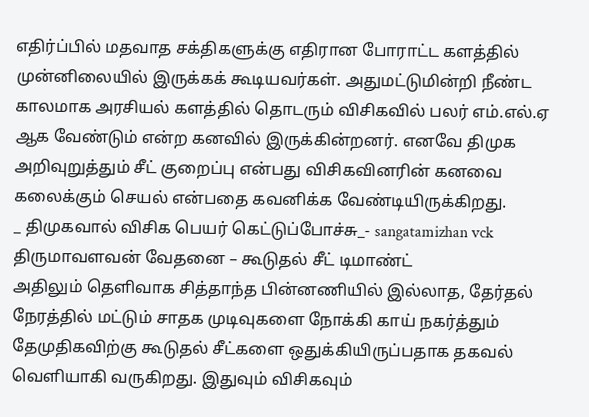எதிர்ப்பில் மதவாத சக்திகளுக்கு எதிரான போராட்ட களத்தில் முன்னிலையில் இருக்கக் கூடியவர்கள். அதுமட்டுமின்றி நீண்ட காலமாக அரசியல் களத்தில் தொடரும் விசிகவில் பலர் எம்.எல்.ஏ ஆக வேண்டும் என்ற கனவில் இருக்கின்றனர். எனவே திமுக அறிவுறுத்தும் சீட் குறைப்பு என்பது விசிகவினரின் கனவை கலைக்கும் செயல் என்பதை கவனிக்க வேண்டியிருக்கிறது.
_ திமுகவால் விசிக பெயர் கெட்டுப்போச்சு_- sangatamizhan vck
திருமாவளவன் வேதனை – கூடுதல் சீட் டிமாண்ட்
அதிலும் தெளிவாக சித்தாந்த பின்னணியில் இல்லாத, தேர்தல் நேரத்தில் மட்டும் சாதக முடிவுகளை நோக்கி காய் நகர்த்தும் தேமுதிகவிற்கு கூடுதல் சீட்களை ஒதுக்கியிருப்பதாக தகவல் வெளியாகி வருகிறது. இதுவும் விசிகவும்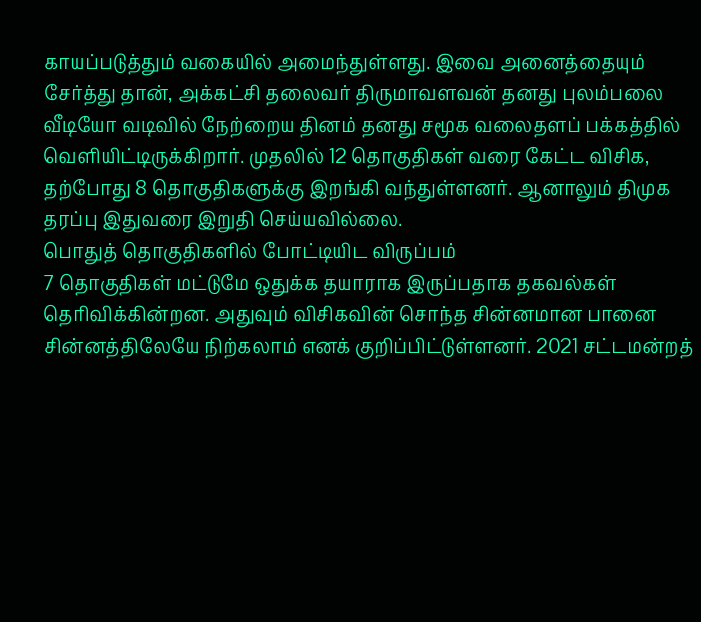காயப்படுத்தும் வகையில் அமைந்துள்ளது. இவை அனைத்தையும் சேர்த்து தான், அக்கட்சி தலைவர் திருமாவளவன் தனது புலம்பலை வீடியோ வடிவில் நேற்றைய தினம் தனது சமூக வலைதளப் பக்கத்தில் வெளியிட்டிருக்கிறார். முதலில் 12 தொகுதிகள் வரை கேட்ட விசிக, தற்போது 8 தொகுதிகளுக்கு இறங்கி வந்துள்ளனர். ஆனாலும் திமுக தரப்பு இதுவரை இறுதி செய்யவில்லை.
பொதுத் தொகுதிகளில் போட்டியிட விருப்பம்
7 தொகுதிகள் மட்டுமே ஒதுக்க தயாராக இருப்பதாக தகவல்கள் தெரிவிக்கின்றன. அதுவும் விசிகவின் சொந்த சின்னமான பானை சின்னத்திலேயே நிற்கலாம் எனக் குறிப்பிட்டுள்ளனர். 2021 சட்டமன்றத்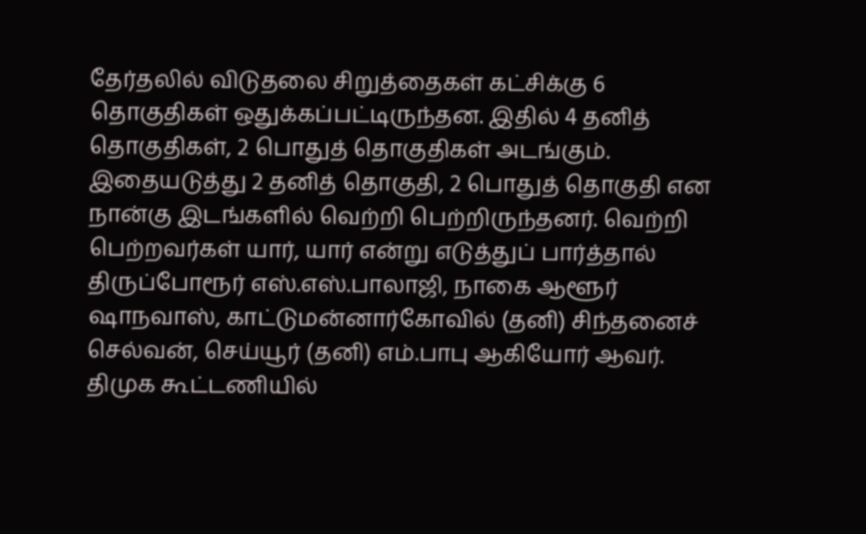தேர்தலில் விடுதலை சிறுத்தைகள் கட்சிக்கு 6 தொகுதிகள் ஒதுக்கப்பட்டிருந்தன. இதில் 4 தனித் தொகுதிகள், 2 பொதுத் தொகுதிகள் அடங்கும். இதையடுத்து 2 தனித் தொகுதி, 2 பொதுத் தொகுதி என நான்கு இடங்களில் வெற்றி பெற்றிருந்தனர். வெற்றி பெற்றவர்கள் யார், யார் என்று எடுத்துப் பார்த்தால் திருப்போரூர் எஸ்.எஸ்.பாலாஜி, நாகை ஆளூர் ஷாநவாஸ், காட்டுமன்னார்கோவில் (தனி) சிந்தனைச் செல்வன், செய்யூர் (தனி) எம்.பாபு ஆகியோர் ஆவர்.
திமுக கூட்டணியில்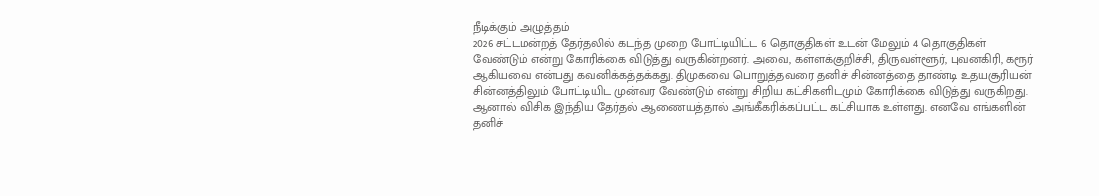நீடிக்கும் அழுத்தம்
2026 சட்டமன்றத் தேர்தலில் கடந்த முறை போட்டியிட்ட 6 தொகுதிகள் உடன் மேலும் 4 தொகுதிகள் வேண்டும் என்று கோரிக்கை விடுத்து வருகின்றனர். அவை, கள்ளக்குறிச்சி, திருவள்ளூர், புவனகிரி, கரூர் ஆகியவை என்பது கவனிக்கத்தக்கது. திமுகவை பொறுத்தவரை தனிச் சின்னத்தை தாண்டி உதயசூரியன் சின்னத்திலும் போட்டியிட முன்வர வேண்டும் என்று சிறிய கட்சிகளிடமும் கோரிக்கை விடுத்து வருகிறது. ஆனால் விசிக இந்திய தேர்தல் ஆணையத்தால் அங்கீகரிக்கப்பட்ட கட்சியாக உள்ளது. எனவே எங்களின் தனிச்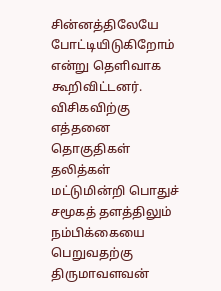சின்னத்திலேயே போட்டியிடுகிறோம் என்று தெளிவாக கூறிவிட்டனர்.
விசிகவிற்கு எத்தனை தொகுதிகள்
தலித்கள் மட்டுமின்றி பொதுச் சமூகத் தளத்திலும் நம்பிக்கையை பெறுவதற்கு திருமாவளவன்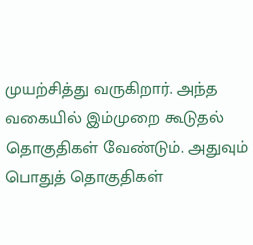முயற்சித்து வருகிறார். அந்த வகையில் இம்முறை கூடுதல் தொகுதிகள் வேண்டும். அதுவும் பொதுத் தொகுதிகள்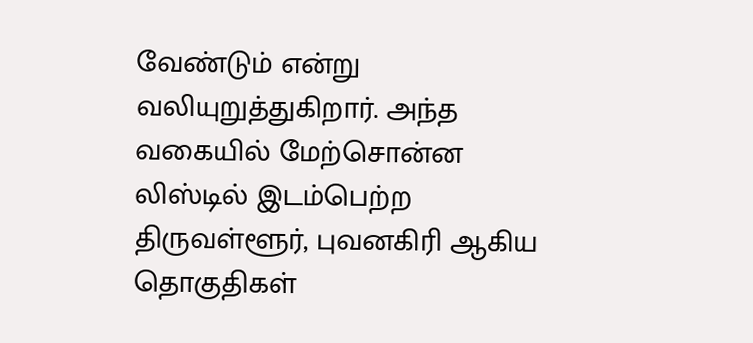வேண்டும் என்று வலியுறுத்துகிறார். அந்த வகையில் மேற்சொன்ன லிஸ்டில் இடம்பெற்ற திருவள்ளூர், புவனகிரி ஆகிய தொகுதிகள்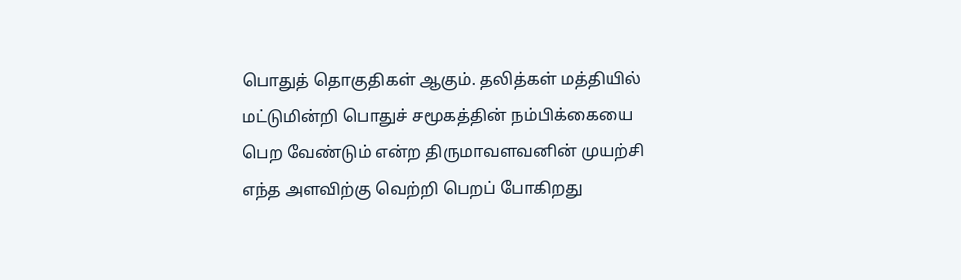பொதுத் தொகுதிகள் ஆகும். தலித்கள் மத்தியில் மட்டுமின்றி பொதுச் சமூகத்தின் நம்பிக்கையை பெற வேண்டும் என்ற திருமாவளவனின் முயற்சி எந்த அளவிற்கு வெற்றி பெறப் போகிறது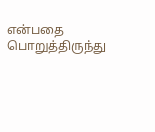என்பதை பொறுத்திருந்து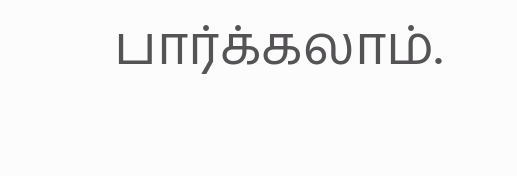பார்க்கலாம்.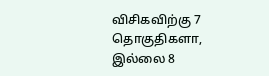விசிகவிற்கு 7 தொகுதிகளா, இல்லை 8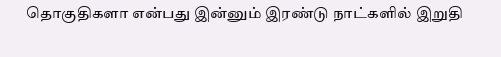தொகுதிகளா என்பது இன்னும் இரண்டு நாட்களில் இறுதி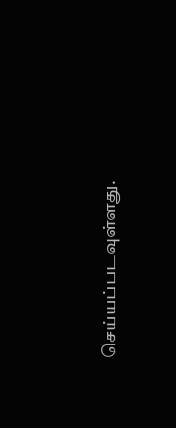செய்யப்படவுள்ளது.